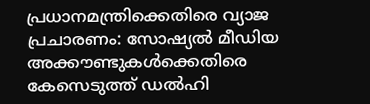പ്രധാനമന്ത്രിക്കെതിരെ വ്യാജ പ്രചാരണം: സോഷ്യല്‍ മീഡിയ അക്കൗണ്ടുകള്‍ക്കെതിരെ കേസെടുത്ത് ഡല്‍ഹി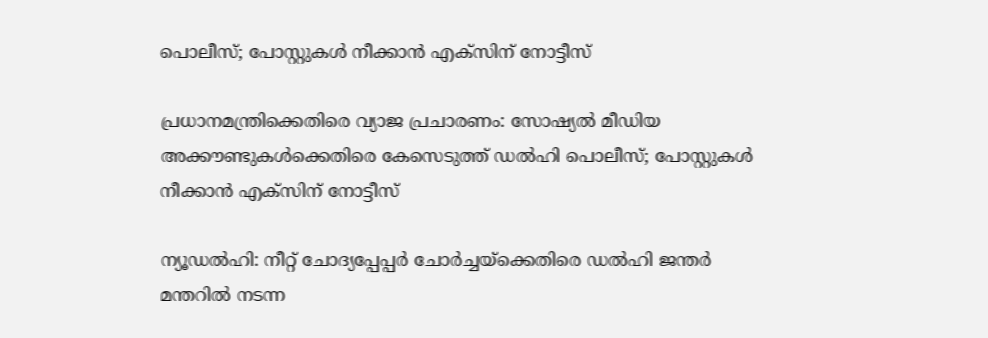പൊലീസ്; പോസ്റ്റുകള്‍ നീക്കാന്‍ എക്‌സിന് നോട്ടീസ്

പ്രധാനമന്ത്രിക്കെതിരെ വ്യാജ പ്രചാരണം: സോഷ്യല്‍ മീഡിയ അക്കൗണ്ടുകള്‍ക്കെതിരെ കേസെടുത്ത് ഡല്‍ഹി പൊലീസ്; പോസ്റ്റുകള്‍ നീക്കാന്‍ എക്‌സിന് നോട്ടീസ്

ന്യൂഡല്‍ഹി: നീറ്റ് ചോദ്യപ്പേപ്പര്‍ ചോര്‍ച്ചയ്‌ക്കെതിരെ ഡല്‍ഹി ജന്തര്‍ മന്തറില്‍ നടന്ന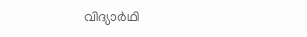വിദ്യാര്‍ഥി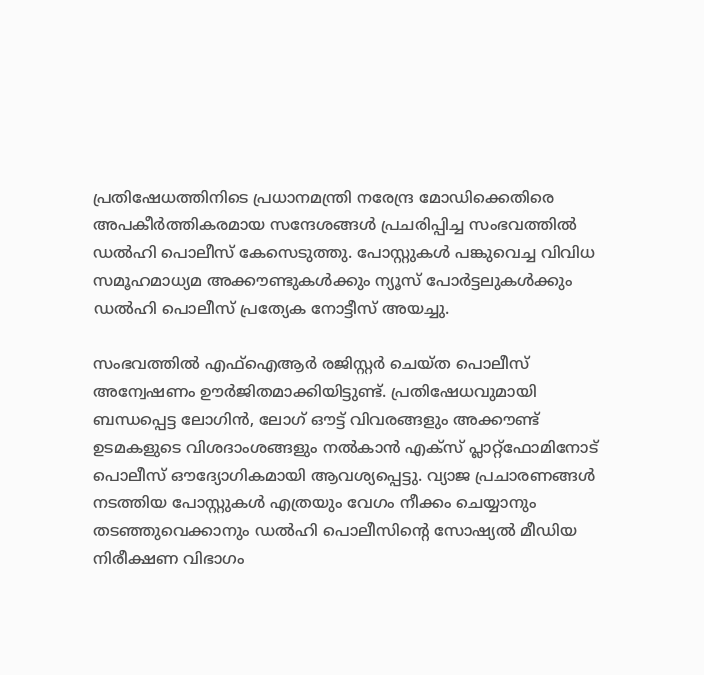പ്രതിഷേധത്തിനിടെ പ്രധാനമന്ത്രി നരേന്ദ്ര മോഡിക്കെതിരെ അപകീര്‍ത്തികരമായ സന്ദേശങ്ങള്‍ പ്രചരിപ്പിച്ച സംഭവത്തില്‍ ഡല്‍ഹി പൊലീസ് കേസെടുത്തു. പോസ്റ്റുകള്‍ പങ്കുവെച്ച വിവിധ സമൂഹമാധ്യമ അക്കൗണ്ടുകള്‍ക്കും ന്യൂസ് പോര്‍ട്ടലുകള്‍ക്കും ഡല്‍ഹി പൊലീസ് പ്രത്യേക നോട്ടീസ് അയച്ചു.

സംഭവത്തില്‍ എഫ്‌ഐആര്‍ രജിസ്റ്റര്‍ ചെയ്ത പൊലീസ് അന്വേഷണം ഊര്‍ജിതമാക്കിയിട്ടുണ്ട്. പ്രതിഷേധവുമായി ബന്ധപ്പെട്ട ലോഗിന്‍, ലോഗ് ഔട്ട് വിവരങ്ങളും അക്കൗണ്ട് ഉടമകളുടെ വിശദാംശങ്ങളും നല്‍കാന്‍ എക്‌സ് പ്ലാറ്റ്ഫോമിനോട് പൊലീസ് ഔദ്യോഗികമായി ആവശ്യപ്പെട്ടു. വ്യാജ പ്രചാരണങ്ങള്‍ നടത്തിയ പോസ്റ്റുകള്‍ എത്രയും വേഗം നീക്കം ചെയ്യാനും തടഞ്ഞുവെക്കാനും ഡല്‍ഹി പൊലീസിന്റെ സോഷ്യല്‍ മീഡിയ നിരീക്ഷണ വിഭാഗം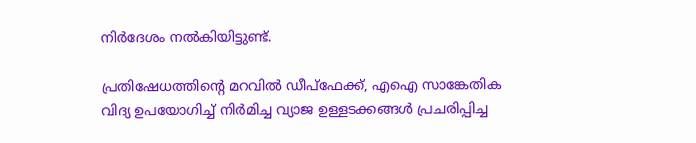നിര്‍ദേശം നല്‍കിയിട്ടുണ്ട്.

പ്രതിഷേധത്തിന്റെ മറവില്‍ ഡീപ്‌ഫേക്ക്, എഐ സാങ്കേതിക വിദ്യ ഉപയോഗിച്ച് നിര്‍മിച്ച വ്യാജ ഉള്ളടക്കങ്ങള്‍ പ്രചരിപ്പിച്ച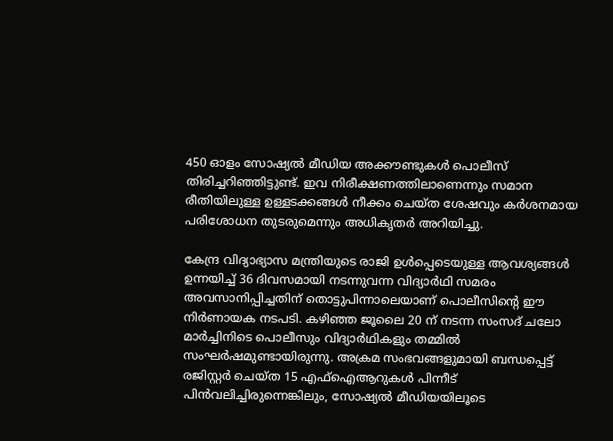450 ഓളം സോഷ്യല്‍ മീഡിയ അക്കൗണ്ടുകള്‍ പൊലീസ് തിരിച്ചറിഞ്ഞിട്ടുണ്ട്. ഇവ നിരീക്ഷണത്തിലാണെന്നും സമാന രീതിയിലുള്ള ഉള്ളടക്കങ്ങള്‍ നീക്കം ചെയ്ത ശേഷവും കര്‍ശനമായ പരിശോധന തുടരുമെന്നും അധികൃതര്‍ അറിയിച്ചു.

കേന്ദ്ര വിദ്യാഭ്യാസ മന്ത്രിയുടെ രാജി ഉള്‍പ്പെടെയുള്ള ആവശ്യങ്ങള്‍ ഉന്നയിച്ച് 36 ദിവസമായി നടന്നുവന്ന വിദ്യാര്‍ഥി സമരം അവസാനിപ്പിച്ചതിന് തൊട്ടുപിന്നാലെയാണ് പൊലീസിന്റെ ഈ നിര്‍ണായക നടപടി. കഴിഞ്ഞ ജൂലൈ 20 ന് നടന്ന സംസദ് ചലോ മാര്‍ച്ചിനിടെ പൊലീസും വിദ്യാര്‍ഥികളും തമ്മില്‍ സംഘര്‍ഷമുണ്ടായിരുന്നു. അക്രമ സംഭവങ്ങളുമായി ബന്ധപ്പെട്ട് രജിസ്റ്റര്‍ ചെയ്ത 15 എഫ്ഐആറുകള്‍ പിന്നീട് പിന്‍വലിച്ചിരുന്നെങ്കിലും, സോഷ്യല്‍ മീഡിയയിലൂടെ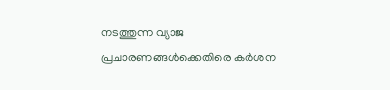നടത്തുന്ന വ്യാജ പ്രചാരണങ്ങള്‍ക്കെതിരെ കര്‍ശന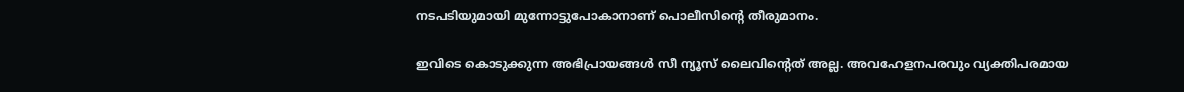നടപടിയുമായി മുന്നോട്ടുപോകാനാണ് പൊലീസിന്റെ തീരുമാനം.

ഇവിടെ കൊടുക്കുന്ന അഭിപ്രായങ്ങള്‍ സീ ന്യൂസ് ലൈവിന്റെത് അല്ല. അവഹേളനപരവും വ്യക്തിപരമായ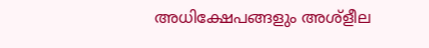അധിക്ഷേപങ്ങളും അശ്‌ളീല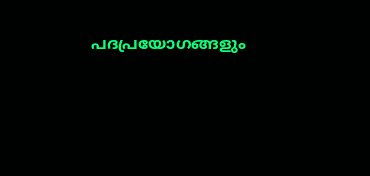പദപ്രയോഗങ്ങളും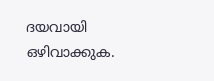ദയവായി ഒഴിവാക്കുക.